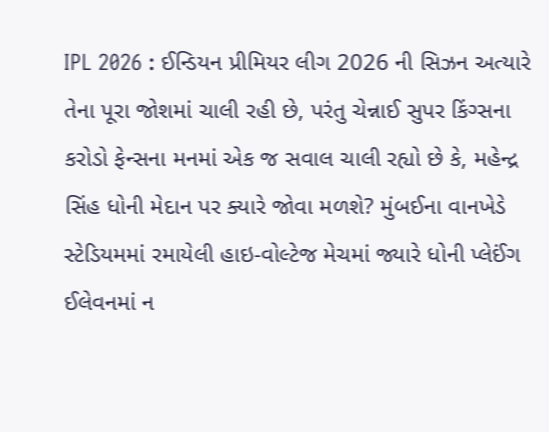IPL 2026 : ઈન્ડિયન પ્રીમિયર લીગ 2026 ની સિઝન અત્યારે તેના પૂરા જોશમાં ચાલી રહી છે, પરંતુ ચેન્નાઈ સુપર કિંગ્સના કરોડો ફેન્સના મનમાં એક જ સવાલ ચાલી રહ્યો છે કે, મહેન્દ્ર સિંહ ધોની મેદાન પર ક્યારે જોવા મળશે? મુંબઈના વાનખેડે સ્ટેડિયમમાં રમાયેલી હાઇ-વોલ્ટેજ મેચમાં જ્યારે ધોની પ્લેઈંગ ઈલેવનમાં ન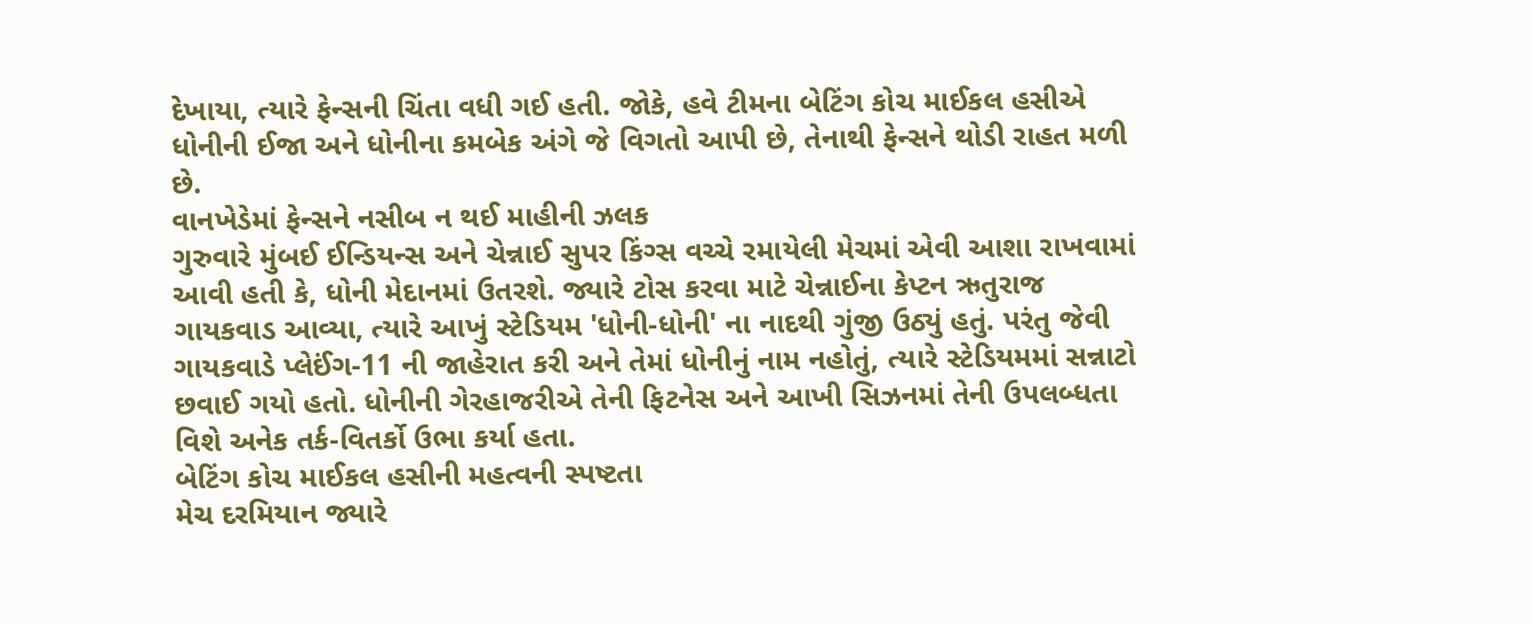દેખાયા, ત્યારે ફેન્સની ચિંતા વધી ગઈ હતી. જોકે, હવે ટીમના બેટિંગ કોચ માઈકલ હસીએ ધોનીની ઈજા અને ધોનીના કમબેક અંગે જે વિગતો આપી છે, તેનાથી ફેન્સને થોડી રાહત મળી છે.
વાનખેડેમાં ફેન્સને નસીબ ન થઈ માહીની ઝલક
ગુરુવારે મુંબઈ ઈન્ડિયન્સ અને ચેન્નાઈ સુપર કિંગ્સ વચ્ચે રમાયેલી મેચમાં એવી આશા રાખવામાં આવી હતી કે, ધોની મેદાનમાં ઉતરશે. જ્યારે ટોસ કરવા માટે ચેન્નાઈના કેપ્ટન ઋતુરાજ ગાયકવાડ આવ્યા, ત્યારે આખું સ્ટેડિયમ 'ધોની-ધોની' ના નાદથી ગુંજી ઉઠ્યું હતું. પરંતુ જેવી ગાયકવાડે પ્લેઈંગ-11 ની જાહેરાત કરી અને તેમાં ધોનીનું નામ નહોતું, ત્યારે સ્ટેડિયમમાં સન્નાટો છવાઈ ગયો હતો. ધોનીની ગેરહાજરીએ તેની ફિટનેસ અને આખી સિઝનમાં તેની ઉપલબ્ધતા વિશે અનેક તર્ક-વિતર્કો ઉભા કર્યા હતા.
બેટિંગ કોચ માઈકલ હસીની મહત્વની સ્પષ્ટતા
મેચ દરમિયાન જ્યારે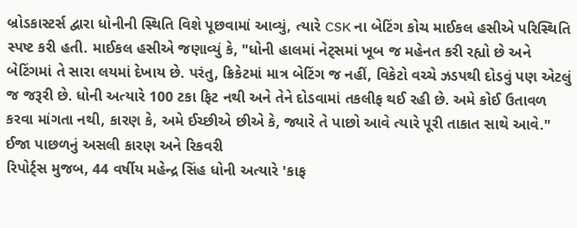બ્રોડકાસ્ટર્સ દ્વારા ધોનીની સ્થિતિ વિશે પૂછવામાં આવ્યું, ત્યારે CSK ના બેટિંગ કોચ માઈકલ હસીએ પરિસ્થિતિ સ્પષ્ટ કરી હતી. માઈકલ હસીએ જણાવ્યું કે, "ધોની હાલમાં નેટ્સમાં ખૂબ જ મહેનત કરી રહ્યો છે અને બેટિંગમાં તે સારા લયમાં દેખાય છે. પરંતુ, ક્રિકેટમાં માત્ર બેટિંગ જ નહીં, વિકેટો વચ્ચે ઝડપથી દોડવું પણ એટલું જ જરૂરી છે. ધોની અત્યારે 100 ટકા ફિટ નથી અને તેને દોડવામાં તકલીફ થઈ રહી છે. અમે કોઈ ઉતાવળ કરવા માંગતા નથી, કારણ કે, અમે ઈચ્છીએ છીએ કે, જ્યારે તે પાછો આવે ત્યારે પૂરી તાકાત સાથે આવે."
ઈજા પાછળનું અસલી કારણ અને રિકવરી
રિપોર્ટ્સ મુજબ, 44 વર્ષીય મહેન્દ્ર સિંહ ધોની અત્યારે 'કાફ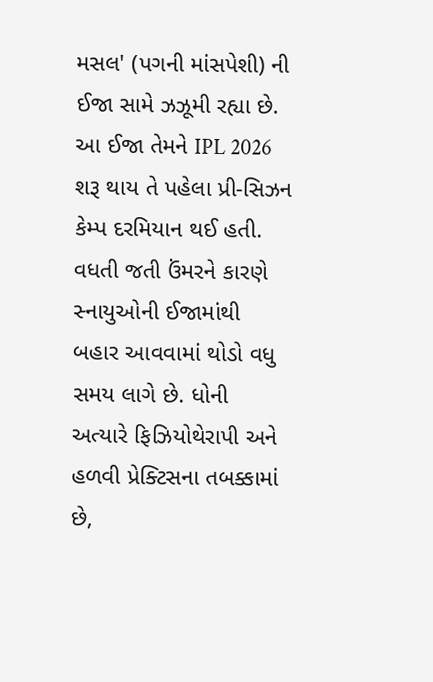મસલ' (પગની માંસપેશી) ની ઈજા સામે ઝઝૂમી રહ્યા છે. આ ઈજા તેમને IPL 2026 શરૂ થાય તે પહેલા પ્રી-સિઝન કેમ્પ દરમિયાન થઈ હતી. વધતી જતી ઉંમરને કારણે સ્નાયુઓની ઈજામાંથી બહાર આવવામાં થોડો વધુ સમય લાગે છે. ધોની અત્યારે ફિઝિયોથેરાપી અને હળવી પ્રેક્ટિસના તબક્કામાં છે,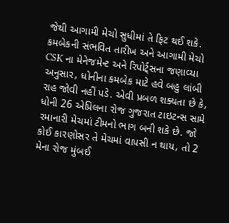જેથી આગામી મેચો સુધીમાં તે ફિટ થઈ શકે.
કમબેકની સંભવિત તારીખ અને આગામી મેચો
CSK ના મેનેજમેન્ટ અને રિપોર્ટ્સના જણાવ્યા અનુસાર, ધોનીના કમબેક માટે હવે બહુ લાંબી રાહ જોવી નહીં પડે. એવી પ્રબળ શક્યતા છે કે, ધોની 26 એપ્રિલના રોજ ગુજરાત ટાઇટન્સ સામે રમાનારી મેચમાં ટીમનો ભાગ બની શકે છે. જો કોઈ કારણોસર તે મેચમાં વાપસી ન થાય, તો 2 મેના રોજ મુંબઈ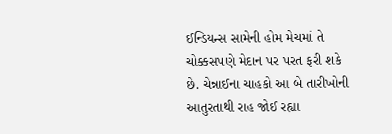ઈન્ડિયન્સ સામેની હોમ મેચમાં તે ચોક્કસપણે મેદાન પર પરત ફરી શકે છે. ચેન્નાઈના ચાહકો આ બે તારીખોની આતુરતાથી રાહ જોઈ રહ્યા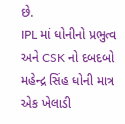છે.
IPL માં ધોનીનો પ્રભુત્વ અને CSK નો દબદબો
મહેન્દ્ર સિંહ ધોની માત્ર એક ખેલાડી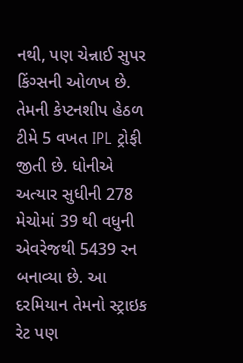નથી, પણ ચેન્નાઈ સુપર કિંગ્સની ઓળખ છે. તેમની કેપ્ટનશીપ હેઠળ ટીમે 5 વખત IPL ટ્રોફી જીતી છે. ધોનીએ અત્યાર સુધીની 278 મેચોમાં 39 થી વધુની એવરેજથી 5439 રન બનાવ્યા છે. આ દરમિયાન તેમનો સ્ટ્રાઇક રેટ પણ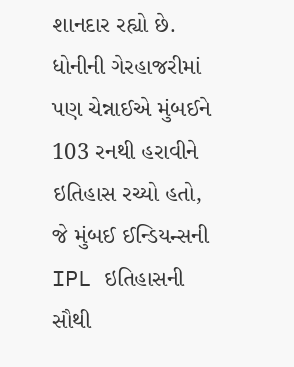શાનદાર રહ્યો છે. ધોનીની ગેરહાજરીમાં પણ ચેન્નાઈએ મુંબઈને 103 રનથી હરાવીને ઇતિહાસ રચ્યો હતો, જે મુંબઈ ઈન્ડિયન્સની IPL ઇતિહાસની સૌથી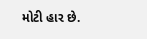મોટી હાર છે.